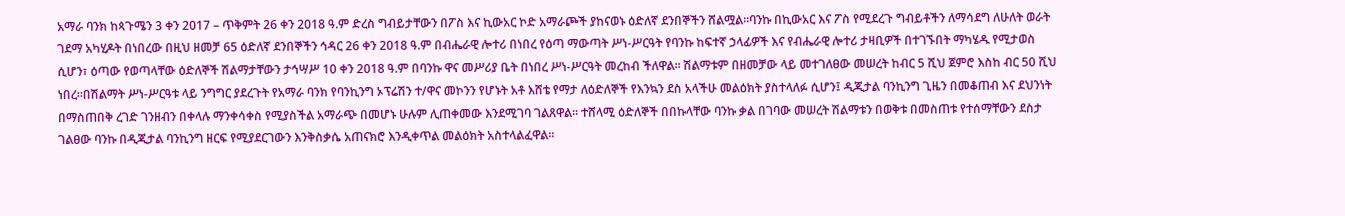አማራ ባንክ ከጳጉሜን 3 ቀን 2017 – ጥቅምት 26 ቀን 2018 ዓ.ም ድረስ ግብይታቸውን በፖስ እና ኪውአር ኮድ አማራጮች ያከናወኑ ዕድለኛ ደንበኞችን ሸልሟል፡፡ባንኩ በኪውአር እና ፖስ የሚደረጉ ግብይቶችን ለማሳደግ ለሁለት ወራት ገደማ አካሂዶት በነበረው በዚህ ዘመቻ 65 ዕድለኛ ደንበኞችን ኅዳር 26 ቀን 2018 ዓ.ም በብሔራዊ ሎተሪ በነበረ የዕጣ ማውጣት ሥነ-ሥርዓት የባንኩ ከፍተኛ ኃላፊዎች እና የብሔራዊ ሎተሪ ታዛቢዎች በተገኙበት ማካሄዱ የሚታወስ ሲሆን፣ ዕጣው የወጣላቸው ዕድለኞች ሽልማታቸውን ታኅሣሥ 10 ቀን 2018 ዓ.ም በባንኩ ዋና መሥሪያ ቤት በነበረ ሥነ-ሥርዓት መረከብ ችለዋል፡፡ ሽልማቱም በዘመቻው ላይ መተገለፀው መሠረት ከብር 5 ሺህ ጀምሮ እስከ ብር 50 ሺህ ነበረ፡፡በሽልማት ሥነ-ሥርዓቱ ላይ ንግግር ያደረጉት የአማራ ባንክ የባንኪንግ ኦፕሬሽን ተ/ዋና መኮንን የሆኑት አቶ እሸቴ የማታ ለዕድለኞች የእንኳን ደስ አላችሁ መልዕክት ያስተላለፉ ሲሆን፤ ዲጂታል ባንኪንግ ጊዜን በመቆጠብ እና ደህንነት በማስጠበቅ ረገድ ገንዘብን በቀላሉ ማንቀሳቀስ የሚያስችል አማራጭ በመሆኑ ሁሉም ሊጠቀመው እንደሚገባ ገልጸዋል፡፡ ተሸላሚ ዕድለኞች በበኩላቸው ባንኩ ቃል በገባው መሠረት ሽልማቱን በወቅቱ በመስጠቱ የተሰማቸውን ደስታ ገልፀው ባንኩ በዲጂታል ባንኪንግ ዘርፍ የሚያደርገውን እንቅስቃሴ አጠናክሮ እንዲቀጥል መልዕክት አስተላልፈዋል፡፡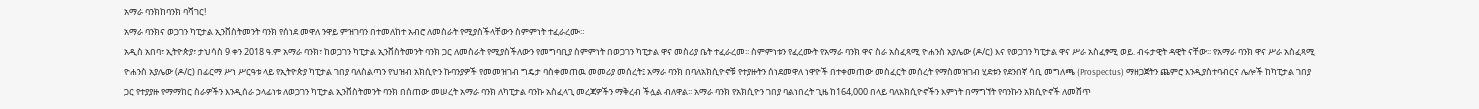አማራ ባንክከባንክ ባሻገር!
አማራ ባንክና ወጋገን ካፒታል ኢንቨስትመንት ባንክ የሰነደ መዋለ ንዋይ ምዝገባን በተመለከተ አብሮ ለመስራት የሚያስችላቸውን ስምምነት ተፈራረሙ።
አዲስ አበባ፣ ኢትዮጵያ፣ ታህሳስ 9 ቀን 2018 ዓ.ም አማራ ባንክ፣ ከወጋገን ካፒታል ኢንቨስትመንት ባንክ ጋር ለመስራት የሚያስችለውን የመግባቢያ ስምምነት በወጋገን ካፒታል ዋና መስሪያ ቤት ተፈራረመ፡፡ ስምምነቱን የፈረሙት የአማራ ባንክ ዋና ስራ አስፈጻሚ ዮሐንስ አያሌው (ዶ/ር) እና የወጋገን ካፒታል ዋና ሥራ አስፈፃሚ ወይ. ብሩታዊት ዳዊት ናቸው፡፡ የአማራ ባንክ ዋና ሥራ አስፈጻሚ ዮሐንስ አያሌው (ዶ/ር) በፊርማ ሥነ ሥርዓቱ ላይ የኢትዮጵያ ካፒታል ገበያ ባለስልጣን የህዝብ አክሲዮን ኩባንያዎች የመመዝገብ ግዴታ ባስቀመጠዉ መመሪያ መሰረት፤ አማራ ባንክ በባለአክሲዮኖቹ የተያዙትን ሰነደመዋለ ነዋዮች በተቀመጠው መስፈርት መሰረት የማስመዝገብ ሂደቱን የደንበኛ ሳቢ መግለጫ (Prospectus) ማዘጋጀትን ጨምሮ እንዲያስተባብርና ሌሎች ከካፒታል ገበያ ጋር የተያያዙ የማማከር ስራዎችን እንዲሰራ ኃላፊነቱ ለወጋገን ካፒታል ኢንቨስትመንት ባንክ በሰጠው መሠረት አማራ ባንክ ለካፒታል ባንኩ አስፈላጊ መረጃዎችን ማቅረብ ችሏል ብለዋል፡፡ አማራ ባንክ የአክሲዮን ገበያ ባልነበረት ጊዜ ከ164,000 በላይ ባለአክሲዮኖችን እምነት በማግኘት የባንኩን አክሲዮኖች ለመሸጥ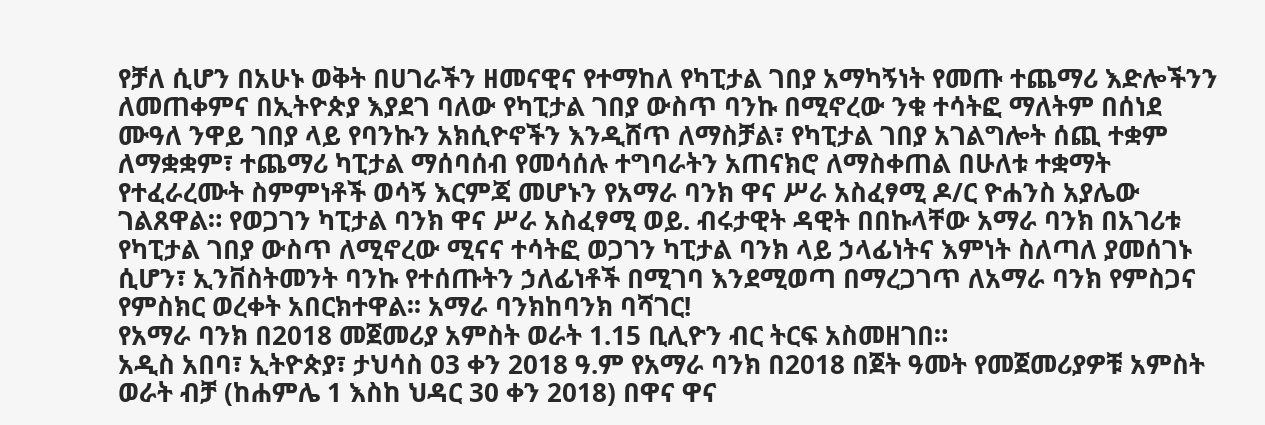የቻለ ሲሆን በአሁኑ ወቅት በሀገራችን ዘመናዊና የተማከለ የካፒታል ገበያ አማካኝነት የመጡ ተጨማሪ እድሎችንን ለመጠቀምና በኢትዮጵያ እያደገ ባለው የካፒታል ገበያ ውስጥ ባንኩ በሚኖረው ንቁ ተሳትፎ ማለትም በሰነደ ሙዓለ ንዋይ ገበያ ላይ የባንኩን አክሲዮኖችን እንዲሸጥ ለማስቻል፣ የካፒታል ገበያ አገልግሎት ሰጪ ተቋም ለማቋቋም፣ ተጨማሪ ካፒታል ማሰባሰብ የመሳሰሉ ተግባራትን አጠናክሮ ለማስቀጠል በሁለቱ ተቋማት የተፈራረሙት ስምምነቶች ወሳኝ እርምጃ መሆኑን የአማራ ባንክ ዋና ሥራ አስፈፃሚ ዶ/ር ዮሐንስ አያሌው ገልጸዋል። የወጋገን ካፒታል ባንክ ዋና ሥራ አስፈፃሚ ወይ. ብሩታዊት ዳዊት በበኩላቸው አማራ ባንክ በአገሪቱ የካፒታል ገበያ ውስጥ ለሚኖረው ሚናና ተሳትፎ ወጋገን ካፒታል ባንክ ላይ ኃላፊነትና እምነት ስለጣለ ያመሰገኑ ሲሆን፣ ኢንቨስትመንት ባንኩ የተሰጡትን ኃለፊነቶች በሚገባ እንደሚወጣ በማረጋገጥ ለአማራ ባንክ የምስጋና የምስክር ወረቀት አበርክተዋል፡፡ አማራ ባንክከባንክ ባሻገር!
የአማራ ባንክ በ2018 መጀመሪያ አምስት ወራት 1.15 ቢሊዮን ብር ትርፍ አስመዘገበ።
አዲስ አበባ፣ ኢትዮጵያ፣ ታህሳስ 03 ቀን 2018 ዓ.ም የአማራ ባንክ በ2018 በጀት ዓመት የመጀመሪያዎቹ አምስት ወራት ብቻ (ከሐምሌ 1 እስከ ህዳር 30 ቀን 2018) በዋና ዋና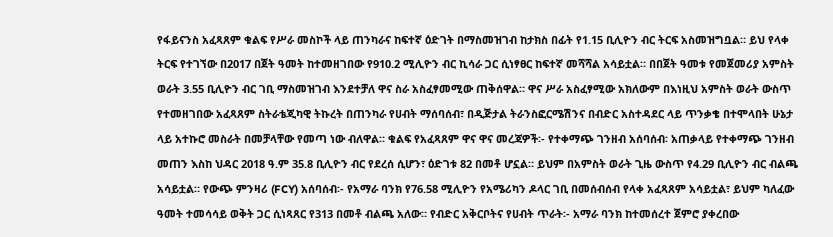የፋይናንስ አፈጻጸም ቁልፍ የሥራ መስኮች ላይ ጠንካራና ከፍተኛ ዕድገት በማስመዝገብ ከታክስ በፊት የ1.15 ቢሊዮን ብር ትርፍ አስመዝግቧል። ይህ የላቀ ትርፍ የተገኘው በ2017 በጀት ዓመት ከተመዘገበው የ910.2 ሚሊዮን ብር ኪሳራ ጋር ሲነፃፀር ከፍተኛ መሻሻል አሳይቷል። በበጀት ዓመቱ የመጀመሪያ አምስት ወራት 3.55 ቢሊዮን ብር ገቢ ማስመዝገብ እንደተቻለ ዋና ስራ አስፈፃመሚው ጠቅሰዋል። ዋና ሥራ አስፈፃሚው አክለውም በእነዚህ አምስት ወራት ውስጥ የተመዘገበው አፈጻጸም ስትራቴጂካዊ ትኩረት በጠንካራ የሀብት ማሰባሰብ፣ በዲጅታል ትራንስፎርሜሽንና በብድር አስተዳደር ላይ ጥንቃቄ በተሞላበት ሁኔታ ላይ አተኩሮ መስራት በመቻላቸው የመጣ ነው ብለዋል። ቁልፍ የአፈጻጸም ዋና ዋና መረጃዎች፡- የተቀማጭ ገንዘብ አሰባሰብ፡ አጠቃላይ የተቀማጭ ገንዘብ መጠን እስከ ህዳር 2018 ዓ.ም 35.8 ቢሊዮን ብር የደረሰ ሲሆን፣ ዕድገቱ 82 በመቶ ሆኗል። ይህም በአምስት ወራት ጊዜ ውስጥ የ4.29 ቢሊዮን ብር ብልጫ አሳይቷል። የውጭ ምንዛሪ (FCY) አሰባሰብ፡- የአማራ ባንክ የ76.58 ሚሊዮን የአሜሪካን ዶላር ገቢ በመሰብሰብ የላቀ አፈጻጸም አሳይቷል፣ ይህም ካለፈው ዓመት ተመሳሳይ ወቅት ጋር ሲነጻጸር የ313 በመቶ ብልጫ አለው። የብድር አቅርቦትና የሀብት ጥራት፡- አማራ ባንክ ከተመሰረተ ጀምሮ ያቀረበው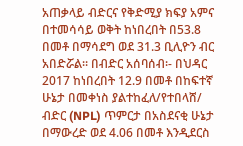አጠቃላይ ብድርና የቅድሚያ ክፍያ አምና በተመሳሳይ ወቅት ከነበረበት በ53.8 በመቶ በማሳደግ ወደ 31.3 ቢሊዮን ብር አበድሯል። በብድር አሰባሰብ፡- በህዳር 2017 ከነበረበት 12.9 በመቶ በከፍተኛ ሁኔታ በመቀነስ ያልተከፈለ/የተበላሸ/ ብድር (NPL) ጥምርታ በአስደናቂ ሁኔታ በማውረድ ወደ 4.06 በመቶ እንዲደርስ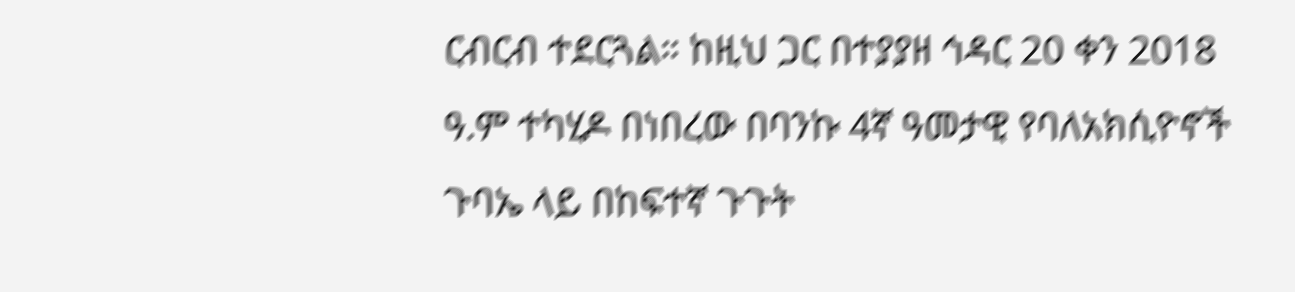ርብርብ ተደርጓል። ከዚህ ጋር በተያያዘ ኅዳር 20 ቀን 2018 ዓ.ም ተካሂዶ በነበረው በባንኩ 4ኛ ዓመታዊ የባለአክሲዮኖች ጉባኤ ላይ በከፍተኛ ጉጉት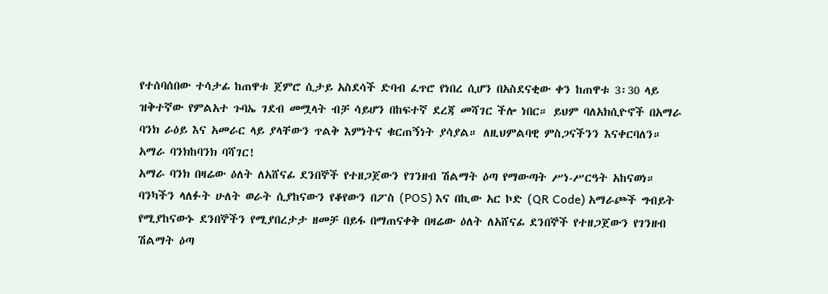የተሰባሰበው ተሳታፊ ከጠዋቱ ጀምሮ ሲታይ አስደሳች ድባብ ፈጥሮ የነበረ ሲሆን በአስደናቂው ቀን ከጠዋቱ 3፡30 ላይ ዝቅተኛው የምልአተ ጉባኤ ገደብ መሟላት ብቻ ሳይሆን በከፍተኛ ደረጃ መሻገር ችሎ ነበር። ይህም ባለአክሲዮኖች በአማራ ባንክ ራዕይ እና አመራር ላይ ያላቸውን ጥልቅ እምነትና ቁርጠኝነት ያሳያል። ለዚህምልባዊ ምስጋናችንን እናቀርባለን። አማራ ባንክከባንክ ባሻገር!
አማራ ባንክ በዛሬው ዕለት ለአሸናፊ ደንበኞች የተዘጋጀውን የገንዘብ ሽልማት ዕጣ የማውጣት ሥነ-ሥርዓት አከናወነ።
ባንካችን ላለፉት ሁለት ወራት ሲያከናውን የቆየውን በፖስ (POS) እና በኪው አር ኮድ (QR Code) አማራጮች ግብይት የሚያከናውኑ ደንበኞችን የሚያበረታታ ዘመቻ በይፋ በማጠናቀቅ በዛሬው ዕለት ለአሸናፊ ደንበኞች የተዘጋጀውን የገንዘብ ሽልማት ዕጣ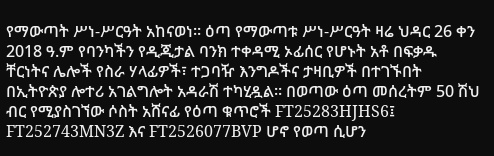የማውጣት ሥነ-ሥርዓት አከናወነ። ዕጣ የማውጣቱ ሥነ-ሥርዓት ዛሬ ህዳር 26 ቀን 2018 ዓ.ም የባንካችን የዲጂታል ባንክ ተቀዳሚ ኦፊሰር የሆኑት አቶ በፍቃዱ ቸርነትና ሌሎች የስራ ሃላፊዎች፣ ተጋባዥ እንግዶችና ታዛቢዎች በተገኙበት በኢትዮጵያ ሎተሪ አገልግሎት አዳራሽ ተካሂዷል። በወጣው ዕጣ መሰረትም 50 ሽህ ብር የሚያስገኘው ሶስት አሸናፊ የዕጣ ቁጥሮች FT25283HJHS6፤ FT252743MN3Z እና FT2526077BVP ሆኖ የወጣ ሲሆን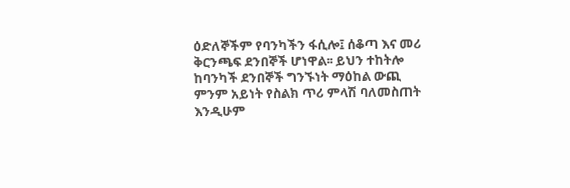ዕድለኞችም የባንካችን ፋሲሎ፤ ሰቆጣ እና መሪ ቅርንጫፍ ደንበኞች ሆነዋል፡፡ ይህን ተከትሎ ከባንካች ደንበኞች ግንኙነት ማዕከል ውጪ ምንም አይነት የስልክ ጥሪ ምላሽ ባለመስጠት እንዲሁም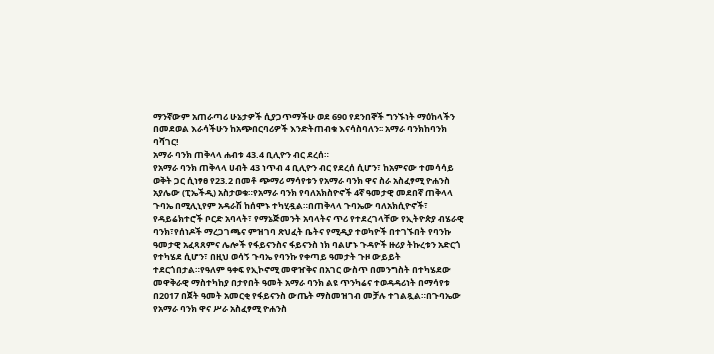ማንኛውም አጠራጣሪ ሁኔታዎች ሲያጋጥማችሁ ወደ 690 የደንበኞች ግንኙነት ማዕከላችን በመደወል እራሳችሁን ከአጭበርባሪዎች እንድትጠብቁ እናሳስባለን፡፡ አማራ ባንክከባንክ ባሻገር!
አማራ ባንክ ጠቅላላ ሐብቱ 43.4 ቢሊዮን ብር ደረሰ።
የአማራ ባንክ ጠቅላላ ሀብት 43 ነጥብ 4 ቢሊዮን ብር የደረሰ ሲሆን፣ ከአምናው ተመሳሳይ ወቅት ጋር ሲነፃፀ የ23.2 በመቶ ጭማሪ ማሳየቱን የአማራ ባንክ ዋና ስራ አስፈፃሚ ዮሐንስ አያሌው (ፒኤችዲ) አስታወቁ።የአማራ ባንክ የባለአክስዮኖች 4ኛ ዓመታዊ መደበኛ ጠቅላላ ጉባኤ በሚሊኒየም አዳራሽ ከሰሞኑ ተካሂዷል።በጠቅላላ ጉባኤው ባለአክሲዮኖች፣ የዳይሬክተሮች ቦርድ አባላት፣ የማኔጅመንት አባላትና ጥሪ የተደረገላቸው የኢትዮጵያ ብሄራዊ ባንክ፣የሰነዶች ማረጋገጫና ምዝገባ ጽህፈት ቤትና የሚዲያ ተወካዮች በተገኙበት የባንኩ ዓመታዊ አፈጻጸምና ሌሎች የፋይናንስና ፋይናንስ ነክ ባልሆኑ ጉዳዮች ዙሪያ ትኩረቱን አድርጎ የተካሄደ ሲሆን፣ በዚህ ወሳኝ ጉባኤ የባንኩ የቀጣይ ዓመታት ጉዞ ውይይት ተደርጎበታል።የዓለም ዓቀፍ የኢኮኖሚ መዋዠቅና በአገር ውስጥ በመንግስት በተካሄደው መዋቅራዊ ማስተካከያ በታየበት ዓመት አማራ ባንክ ልዩ ጥንካሬና ተወዳዳሪነት በማሳየቱ በ2017 በጀት ዓመት አመርቂ የፋይናንስ ውጤት ማስመዝገብ መቻሉ ተገልጿል።በጉባኤው የአማራ ባንክ ዋና ሥራ አስፈፃሚ ዮሐንስ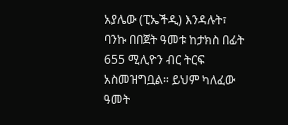አያሌው (ፒኤችዲ) እንዳሉት፣ ባንኩ በበጀት ዓመቱ ከታክስ በፊት 655 ሚሊዮን ብር ትርፍ አስመዝግቧል። ይህም ካለፈው ዓመት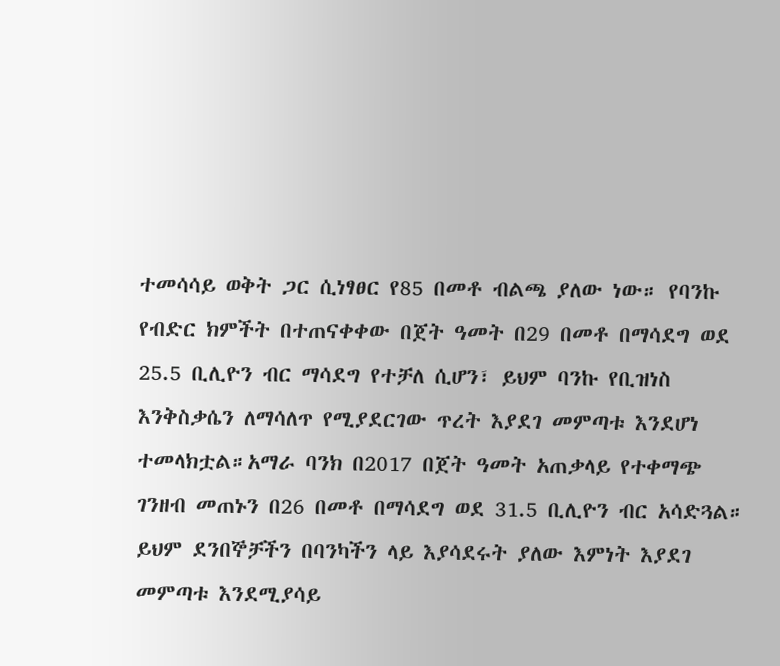ተመሳሳይ ወቅት ጋር ሲነፃፀር የ85 በመቶ ብልጫ ያለው ነው። የባንኩ የብድር ክምችት በተጠናቀቀው በጀት ዓመት በ29 በመቶ በማሳደግ ወደ 25.5 ቢሊዮን ብር ማሳደግ የተቻለ ሲሆን፣ ይህም ባንኩ የቢዝነስ እንቅስቃሴን ለማሳለጥ የሚያደርገው ጥረት እያደገ መምጣቱ እንደሆነ ተመላክቷል።አማራ ባንክ በ2017 በጀት ዓመት አጠቃላይ የተቀማጭ ገንዘብ መጠኑን በ26 በመቶ በማሳደግ ወደ 31.5 ቢሊዮን ብር አሳድጓል። ይህም ደንበኞቻችን በባንካችን ላይ እያሳደሩት ያለው እምነት እያደገ መምጣቱ እንደሚያሳይ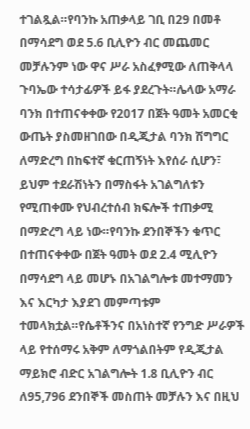ተገልጿል።የባንኩ አጠቃላይ ገቢ በ29 በመቶ በማሳደግ ወደ 5.6 ቢሊዮን ብር መጨመር መቻሉንም ነው ዋና ሥራ አስፈፃሚው ለጠቅላላ ጉባኤው ተሳታፊዎች ይፋ ያደረጉት።ሌላው አማራ ባንክ በተጠናቀቀው የ2017 በጀት ዓመት አመርቂ ውጤት ያስመዘገበው በዲጂታል ባንክ ሽግግር ለማድረግ በከፍተኛ ቁርጠኝነት እየሰራ ሲሆን፣ ይህም ተደራሽነትን በማስፋት አገልግለቱን የሚጠቀሙ የህብረተሰብ ክፍሎች ተጠቃሚ በማድረግ ላይ ነው።የባንኩ ደንበኞችን ቁጥር በተጠናቀቀው በጀት ዓመት ወደ 2.4 ሚሊዮን በማሳደግ ላይ መሆኑ በአገልግሎቱ መተማመን እና እርካታ እያደገ መምጣቱም ተመላክቷል።የሴቶችንና በአነስተኛ የንግድ ሥራዎች ላይ የተሰማሩ አቅም ለማጎልበትም የዲጂታል ማይክሮ ብድር አገልግሎት 1.8 ቢሊዮን ብር ለ95,796 ደንበኞች መስጠት መቻሉን እና በዚህ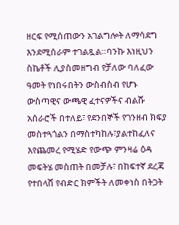ዘርፍ የሚሰጠውን አገልግሎት ለማሳደግ እንደሚሰራም ተገልጿል።ባንኩ እነዚህን ስኬቶች ሊያስመዘግብ የቻለው ባለፈው ዓመት የነበሩበትን ውስብስብ የሆኑ ውስጣዊና ውጫዊ ፈተናዎችና ብልሹ አሰራሮች በተለይ፣ የደንበኞች የገንዘብ ክፍያ መስተጓጎልን በማስተካከሉ፣ያልተከፈለና እየጨመረ የሚሄድ የውጭ ምንዛሬ ዕዳ መፍትሄ መስጠት በመቻሉ፣ በከፍተኛ ደረጃ የተበላሸ የብድር ክምችት ለመቀነስ በትጋት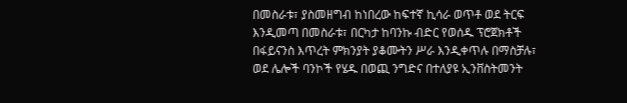በመስራቱ፣ ያስመዘግብ ከነበረው ከፍተኛ ኪሳራ ወጥቶ ወደ ትርፍ እንዲመጣ በመስራቱ፣ በርካታ ከባንኩ ብድር የወሰዱ ፕሮጀክቶች በፋይናንስ እጥረት ምክንያት ያቆሙትን ሥራ እንዲቀጥሉ በማስቻሉ፣ ወደ ሌሎች ባንኮች የሄዱ በወጪ ንግድና በተለያዩ ኢንቨስትመንት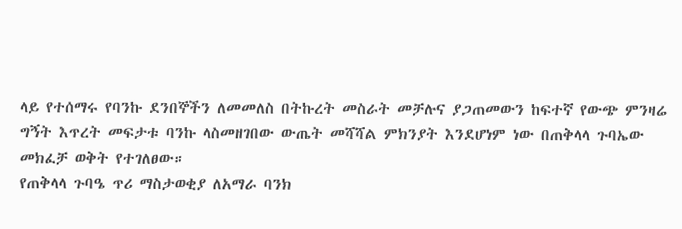ላይ የተሰማሩ የባንኩ ደንበኞችን ለመመለስ በትኩረት መስራት መቻሉና ያጋጠመውን ከፍተኛ የውጭ ምንዛሬ ግኝት እጥረት መፍታቱ ባንኩ ላስመዘገበው ውጤት መሻሻል ምክንያት እንደሆነም ነው በጠቅላላ ጉባኤው መክፈቻ ወቅት የተገለፀው።
የጠቅላላ ጉባዔ ጥሪ ማስታወቂያ ለአማራ ባንክ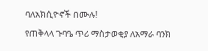ባለአክሲዮኖች በሙሉ!
የጠቅላላ ጉባዔ ጥሪ ማስታወቂያ ለአማራ ባንክ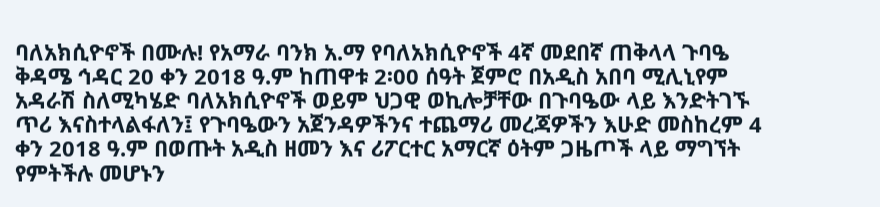ባለአክሲዮኖች በሙሉ! የአማራ ባንክ አ.ማ የባለአክሲዮኖች 4ኛ መደበኛ ጠቅላላ ጉባዔ ቅዳሜ ኅዳር 20 ቀን 2018 ዓ.ም ከጠዋቱ 2፡00 ሰዓት ጀምሮ በአዲስ አበባ ሚሊኒየም አዳራሽ ስለሚካሄድ ባለአክሲዮኖች ወይም ህጋዊ ወኪሎቻቸው በጉባዔው ላይ እንድትገኙ ጥሪ እናስተላልፋለን፤ የጉባዔውን አጀንዳዎችንና ተጨማሪ መረጃዎችን እሁድ መስከረም 4 ቀን 2018 ዓ.ም በወጡት አዲስ ዘመን እና ሪፖርተር አማርኛ ዕትም ጋዜጦች ላይ ማግኘት የምትችሉ መሆኑን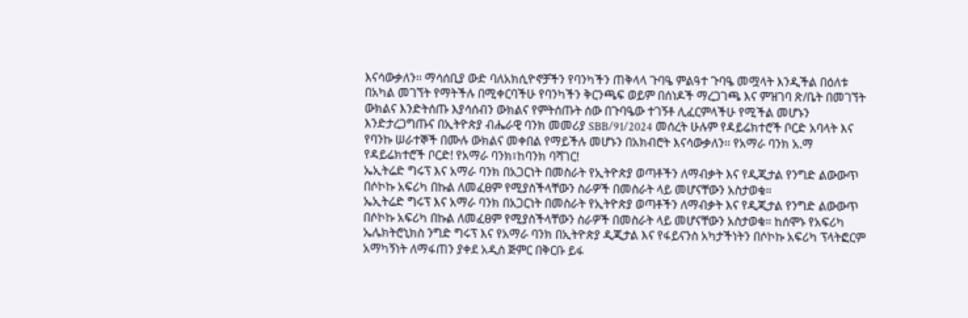እናሳውቃለን፡፡ ማሳሰቢያ ውድ ባለአክሲዮኖቻችን የባንካችን ጠቅላላ ጉባዔ ምልዓተ ጉባዔ መሟላት እንዲችል በዕለቱ በአካል መገኘት የማትችሉ በሚቀርባችሁ የባንካችን ቅርንጫፍ ወይም በሰነዶች ማረጋገጫ እና ምዝገባ ጽ/ቤት በመገኘት ውክልና እንድትሰጡ እያሳሰብን ውክልና የምትሰጡት ሰው በጉባዔው ተገኝቶ ሊፈርምላችሁ የሚችል መሆኑን እንድታረጋግጡና በኢትዮጵያ ብሔራዊ ባንክ መመሪያ SBB/91/2024 መሰረት ሁሉም የዳይሬክተሮች ቦርድ አባላት እና የባንኩ ሠራተኞች በሙሉ ውክልና መቀበል የማይችሉ መሆኑን በአክብሮት እናሳውቃለን፡፡ የአማራ ባንክ አ.ማ የዳይሬክተሮች ቦርድ! የአማራ ባንክ፣ከባንክ ባሻገር!
ኤኢትሬድ ግሩፕ እና አማራ ባንክ በአጋርነት በመስራት የኢትዮጵያ ወጣቶችን ለማብቃት እና የዲጂታል የንግድ ልውውጥ በሶኮኩ አፍሪካ በኩል ለመፈፀም የሚያስችላቸውን ስራዎች በመስራት ላይ መሆናቸውን አስታወቁ።
ኤኢትሬድ ግሩፕ እና አማራ ባንክ በአጋርነት በመስራት የኢትዮጵያ ወጣቶችን ለማብቃት እና የዲጂታል የንግድ ልውውጥ በሶኮኩ አፍሪካ በኩል ለመፈፀም የሚያስችላቸውን ስራዎች በመስራት ላይ መሆናቸውን አስታወቁ። ከሰሞኑ የአፍሪካ ኤሌክትሮኒክስ ንግድ ግሩፕ እና የአማራ ባንክ በኢትዮጵያ ዲጂታል እና የፋይናንስ አካታችነትን በሶኮኩ አፍሪካ ፕላትፎርም አማካኝነት ለማፋጠን ያቀደ አዲስ ጅምር በቅርቡ ይፋ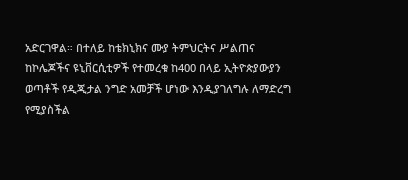አድርገዋል። በተለይ ከቴክኒክና ሙያ ትምህርትና ሥልጠና ከኮሌጆችና ዩኒቨርሲቲዎች የተመረቁ ከ400 በላይ ኢትዮጵያውያን ወጣቶች የዲጂታል ንግድ አመቻች ሆነው እንዲያገለግሉ ለማድረግ የሚያስችል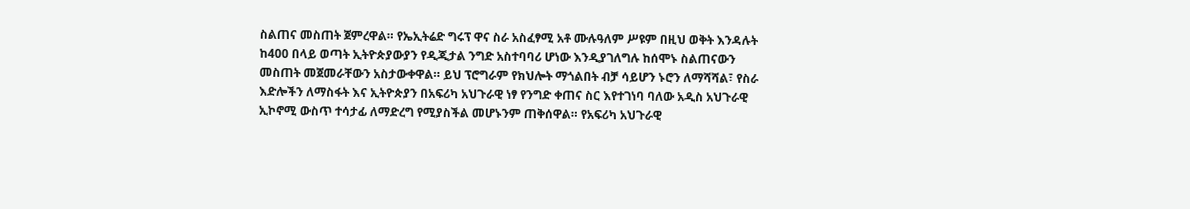ስልጠና መስጠት ጀምረዋል። የኤኢትሬድ ግሩፕ ዋና ስራ አስፈፃሚ አቶ ሙሉዓለም ሥዩም በዚህ ወቅት እንዳሉት ከ400 በላይ ወጣት ኢትዮጵያውያን የዲጂታል ንግድ አስተባባሪ ሆነው እንዲያገለግሉ ከሰሞኑ ስልጠናውን መስጠት መጀመራቸውን አስታውቀዋል። ይህ ፕሮግራም የክህሎት ማጎልበት ብቻ ሳይሆን ኑሮን ለማሻሻል፣ የስራ እድሎችን ለማስፋት እና ኢትዮጵያን በአፍሪካ አህጉራዊ ነፃ የንግድ ቀጠና ስር እየተገነባ ባለው አዲስ አህጉራዊ ኢኮኖሚ ውስጥ ተሳታፊ ለማድረግ የሚያስችል መሆኑንም ጠቅሰዋል። የአፍሪካ አህጉራዊ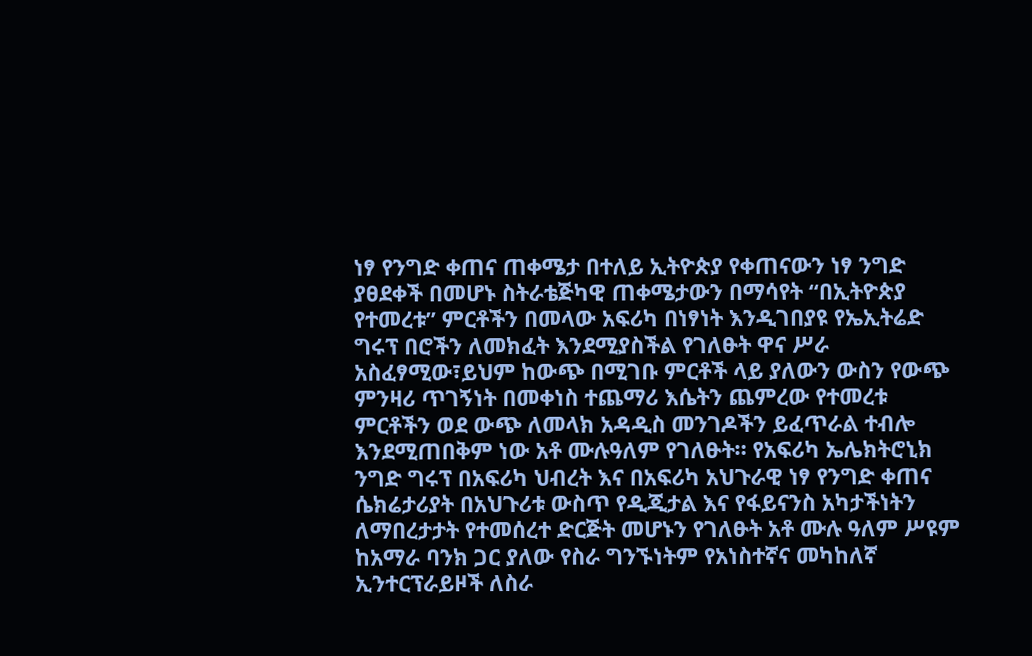ነፃ የንግድ ቀጠና ጠቀሜታ በተለይ ኢትዮጵያ የቀጠናውን ነፃ ንግድ ያፀደቀች በመሆኑ ስትራቴጅካዊ ጠቀሜታውን በማሳየት “በኢትዮጵያ የተመረቱ” ምርቶችን በመላው አፍሪካ በነፃነት እንዲገበያዩ የኤኢትሬድ ግሩፕ በሮችን ለመክፈት እንደሚያስችል የገለፁት ዋና ሥራ አስፈፃሚው፣ይህም ከውጭ በሚገቡ ምርቶች ላይ ያለውን ውስን የውጭ ምንዛሪ ጥገኝነት በመቀነስ ተጨማሪ እሴትን ጨምረው የተመረቱ ምርቶችን ወደ ውጭ ለመላክ አዳዲስ መንገዶችን ይፈጥራል ተብሎ እንደሚጠበቅም ነው አቶ ሙሉዓለም የገለፁት። የአፍሪካ ኤሌክትሮኒክ ንግድ ግሩፕ በአፍሪካ ህብረት እና በአፍሪካ አህጉራዊ ነፃ የንግድ ቀጠና ሴክሬታሪያት በአህጉሪቱ ውስጥ የዲጂታል እና የፋይናንስ አካታችነትን ለማበረታታት የተመሰረተ ድርጅት መሆኑን የገለፁት አቶ ሙሉ ዓለም ሥዩም ከአማራ ባንክ ጋር ያለው የስራ ግንኙነትም የአነስተኛና መካከለኛ ኢንተርፕራይዞች ለስራ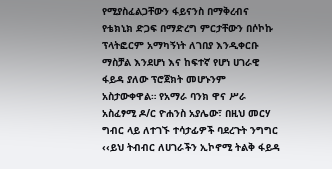የሚያስፈልጋቸውን ፋይናንስ በማቅረብና የቴክኒክ ድጋፍ በማድረግ ምርታቸውን በሶኮኩ ፕላትፎርም አማካኝነት ለገበያ እንዲቀርቡ ማስቻል እንደሆነ እና ከፍተኛ የሆነ ሀገራዊ ፋይዳ ያለው ፕሮጀክት መሆኑንም አስታውቀዋል። የአማራ ባንክ ዋና ሥራ አስፈፃሚ ዶ/ር ዮሐንስ አያሌው፣ በዚህ መርሃ ግብር ላይ ለተገኙ ተሳታፊዎች ባደረጉት ንግግር ‹‹ይህ ትብብር ለሀገራችን ኢኮኖሚ ትልቅ ፋይዳ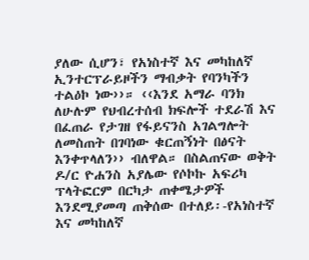ያለው ሲሆን፣ የአነስተኛ እና መካከለኛ ኢንተርፕራይዞችን ማብቃት የባንካችን ተልዕኮ ነው››። ‹‹እንደ አማራ ባንክ ለሁሉም የህብረተሰብ ክፍሎች ተደራሽ እና በፈጠራ የታገዘ የፋይናንስ አገልግሎት ለመስጠት በገባነው ቁርጠኝነት በፅናት እንቀጥላለን›› ብለዋል። በስልጠናው ወቅት ዶ/ር ዮሐንስ አያሌው የሶኮኩ አፍሪካ ፕላትፎርም በርካታ ጠቀሜታዎች እንደሚያመጣ ጠቅሰው በተለይ፡-የአነስተኛ እና መካከለኛ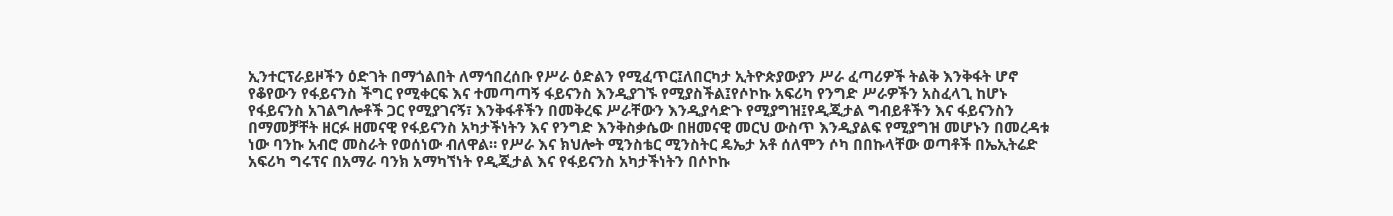ኢንተርፕራይዞችን ዕድገት በማጎልበት ለማኅበረሰቡ የሥራ ዕድልን የሚፈጥር፤ለበርካታ ኢትዮጵያውያን ሥራ ፈጣሪዎች ትልቅ እንቅፋት ሆኖ የቆየውን የፋይናንስ ችግር የሚቀርፍ እና ተመጣጣኝ ፋይናንስ እንዲያገኙ የሚያስችል፤የሶኮኩ አፍሪካ የንግድ ሥራዎችን አስፈላጊ ከሆኑ የፋይናንስ አገልግሎቶች ጋር የሚያገናኝ፣ እንቅፋቶችን በመቅረፍ ሥራቸውን እንዲያሳድጉ የሚያግዝ፤የዲጂታል ግብይቶችን እና ፋይናንስን በማመቻቸት ዘርፉ ዘመናዊ የፋይናንስ አካታችነትን እና የንግድ እንቅስቃሴው በዘመናዊ መርህ ውስጥ እንዲያልፍ የሚያግዝ መሆኑን በመረዳቱ ነው ባንኩ አብሮ መስራት የወሰነው ብለዋል። የሥራ እና ክህሎት ሚንስቴር ሚንስትር ዴኤታ አቶ ሰለሞን ሶካ በበኩላቸው ወጣቶች በኤኢትሬድ አፍሪካ ግሩፕና በአማራ ባንክ አማካኘነት የዲጂታል እና የፋይናንስ አካታችነትን በሶኮኩ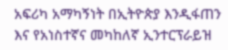አፍሪካ አማካኝነት በኢትዮጵያ እንዲፋጠን እና የአነስተኛና መካከለኛ ኢንተርፕራይዝ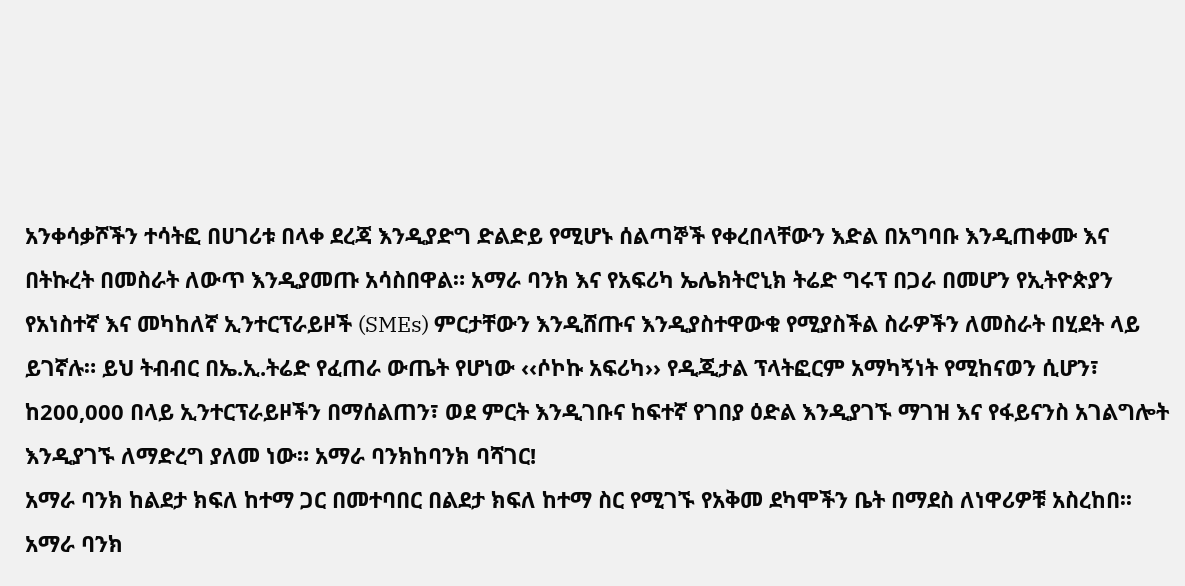አንቀሳቃሾችን ተሳትፎ በሀገሪቱ በላቀ ደረጃ እንዲያድግ ድልድይ የሚሆኑ ሰልጣኞች የቀረበላቸውን እድል በአግባቡ እንዲጠቀሙ እና በትኩረት በመስራት ለውጥ እንዲያመጡ አሳስበዋል። አማራ ባንክ እና የአፍሪካ ኤሌክትሮኒክ ትሬድ ግሩፕ በጋራ በመሆን የኢትዮጵያን የአነስተኛ እና መካከለኛ ኢንተርፕራይዞች (SMEs) ምርታቸውን እንዲሸጡና እንዲያስተዋውቁ የሚያስችል ስራዎችን ለመስራት በሂደት ላይ ይገኛሉ። ይህ ትብብር በኤ.ኢ.ትሬድ የፈጠራ ውጤት የሆነው ‹‹ሶኮኩ አፍሪካ›› የዲጂታል ፕላትፎርም አማካኝነት የሚከናወን ሲሆን፣ ከ200,000 በላይ ኢንተርፕራይዞችን በማሰልጠን፣ ወደ ምርት እንዲገቡና ከፍተኛ የገበያ ዕድል እንዲያገኙ ማገዝ እና የፋይናንስ አገልግሎት እንዲያገኙ ለማድረግ ያለመ ነው። አማራ ባንክከባንክ ባሻገር!
አማራ ባንክ ከልደታ ክፍለ ከተማ ጋር በመተባበር በልደታ ክፍለ ከተማ ስር የሚገኙ የአቅመ ደካሞችን ቤት በማደስ ለነዋሪዎቹ አስረከበ፡፡
አማራ ባንክ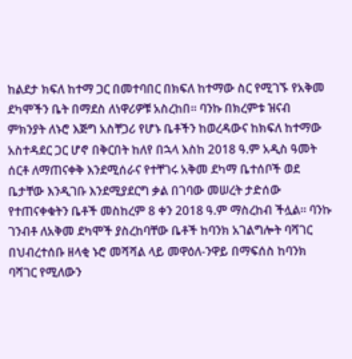ከልደታ ክፍለ ከተማ ጋር በመተባበር በክፍለ ከተማው ስር የሚገኙ የአቅመ ደካሞችን ቤት በማደስ ለነዋሪዎቹ አስረከበ፡፡ ባንኩ በክረምቱ ዝናብ ምክንያት ለኑሮ እጅግ አስቸጋሪ የሆኑ ቤቶችን ከወረዳውና ከክፍለ ከተማው አስተዳደር ጋር ሆኖ በቅርበት ከለየ በኋላ እስከ 2018 ዓ.ም አዲስ ዓመት ሰርቶ ለማጠናቀቅ እንደሚሰራና የተቸገሩ አቅመ ደካማ ቤተሰቦች ወደ ቤታቸው እንዲገቡ እንደሚያደርግ ቃል በገባው መሠረት ታድሰው የተጠናቀቁትን ቤቶች መስከረም 8 ቀን 2018 ዓ.ም ማስረከብ ችሏል። ባንኩ ገንብቶ ለአቅመ ደካሞች ያስረከባቸው ቤቶች ከባንክ አገልግሎት ባሻገር በህብረተሰቡ ዘላቂ ኑሮ መሻሻል ላይ መዋዕለ-ንዋይ በማፍሰስ ከባንክ ባሻገር የሚለውን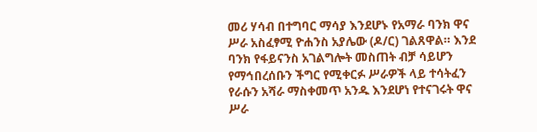መሪ ሃሳብ በተግባር ማሳያ እንደሆኑ የአማራ ባንክ ዋና ሥራ አስፈፃሚ ዮሐንስ አያሌው (ዶ/ር) ገልጸዋል። እንደ ባንክ የፋይናንስ አገልግሎት መስጠት ብቻ ሳይሆን የማኅበረሰቡን ችግር የሚቀርፉ ሥራዎች ላይ ተሳትፈን የራሱን አሻራ ማስቀመጥ አንዱ እንደሆነ የተናገሩት ዋና ሥራ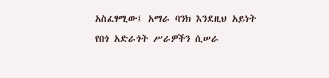አስፈፃሚው፤ አማራ ባንክ እንደዚህ አይነት የበጎ አድራጎት ሥራዎችን ሲሠራ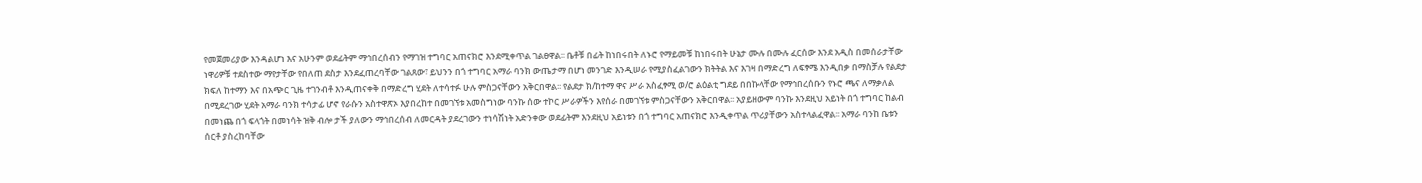የመጀመሪያው እንዳልሆነ እና አሁንም ወደፊትም ማኅበረሰብን የማገዝ ተግባር አጠናክሮ እንደሚቀጥል ገልፀዋል፡፡ ቤቶቹ በፊት ከነበሩበት ለኑሮ የማይመቹ ከነበሩበት ሁኔታ ሙሉ በሙሉ ፈርሰው እንደ አዲስ በመሰራታቸው ነዋሪዎቹ ተደስተው ማየታቸው የበለጠ ደስታ እንደፈጠረባቸው ገልጸው፣ ይህንን በጎ ተግባር አማራ ባንክ ውጤታማ በሆነ መንገድ እንዲሠራ የሚያስፈልገውን ክትትል እና እገዛ በማድረግ ለፍፃሜ እንዲበቃ በማስቻሉ የልደታ ክፍለ ከተማን እና በአጭር ጊዜ ተገንብቶ እንዲጠናቀቅ በማድረግ ሂደት ለተሳተፉ ሁሉ ምስጋናቸውን አቅርበዋል፡፡ የልደታ ክ/ከተማ ዋና ሥራ አስፈፃሚ ወ/ሮ ልዕልቲ ግደይ በበኩላቸው የማኅበረሰቡን የኑሮ ጫና ለማቃለል በሚደረገው ሂደት አማራ ባንክ ተሳታፊ ሆኖ የራሱን አስተዋጽኦ እያበረከተ በመገኘቱ አመስግነው ባንኩ ሰው ተኮር ሥራዎችን እየሰራ በመገኘቱ ምስጋናቸውን አቅርበዋል፡፡ አያይዘውም ባንኩ እንደዚህ አይነት በጎ ተግባር ከልብ በመነጨ በጎ ፍላጎት በመነሳት ዝቅ ብሎ ታች ያለውን ማኅበረሰብ ለመርዳት ያደረገውን ተነሳሽነት አድንቀው ወደፊትም እንደዚህ አይነቱን በጎ ተግባር አጠናክሮ እንዲቀጥል ጥሪያቸውን አስተላልፈዋል፡፡ አማራ ባንከ ቤቱን ሰርቶ ያስረከባቸው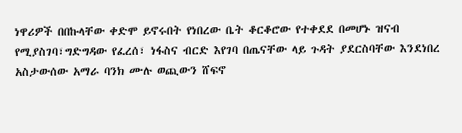ነዋሪዎች በበኩላቸው ቀድሞ ይኖሩበት የነበረው ቤት ቆርቆሮው የተቀደደ በመሆኑ ዝናብ የሚያስገባ፣ግድግዳው የፈረሰ፣ ነፋስና ብርድ እየገባ በጤናቸው ላይ ጉዳት ያደርስባቸው እንደነበረ አስታውሰው አማራ ባንክ ሙሉ ወጪውን ሸፍኖ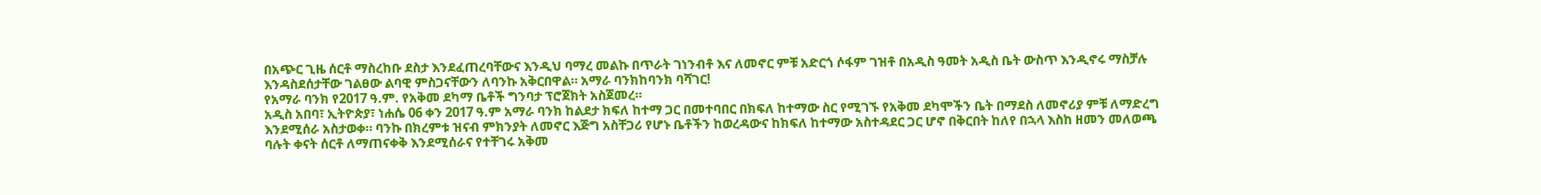በአጭር ጊዜ ሰርቶ ማስረከቡ ደስታ እንደፈጠረባቸውና እንዲህ ባማረ መልኩ በጥራት ገነንብቶ እና ለመኖር ምቹ አድርጎ ሶፋም ገዝቶ በአዲስ ዓመት አዲስ ቤት ውስጥ እንዲኖሩ ማስቻሉ እንዳስደሰታቸው ገልፀው ልባዊ ምስጋናቸውን ለባንኩ አቅርበዋል። አማራ ባንክከባንክ ባሻገር!
የአማራ ባንክ የ2017 ዓ.ም. የአቅመ ደካማ ቤቶች ግንባታ ፕሮጀክት አስጀመረ።
አዲስ አበባ፣ ኢትዮጵያ፣ ነሐሴ 06 ቀን 2017 ዓ.ም አማራ ባንክ ከልደታ ክፍለ ከተማ ጋር በመተባበር በክፍለ ከተማው ስር የሚገኙ የአቅመ ደካሞችን ቤት በማደስ ለመኖሪያ ምቹ ለማድረግ እንደሚሰራ አስታወቀ። ባንኩ በክረምቱ ዝናብ ምክንያት ለመኖር እጅግ አስቸጋሪ የሆኑ ቤቶችን ከወረዳውና ከክፍለ ከተማው አስተዳደር ጋር ሆኖ በቅርበት ከለየ በኋላ እስከ ዘመን መለወጫ ባሉት ቀናት ሰርቶ ለማጠናቀቅ እንደሚሰራና የተቸገሩ አቅመ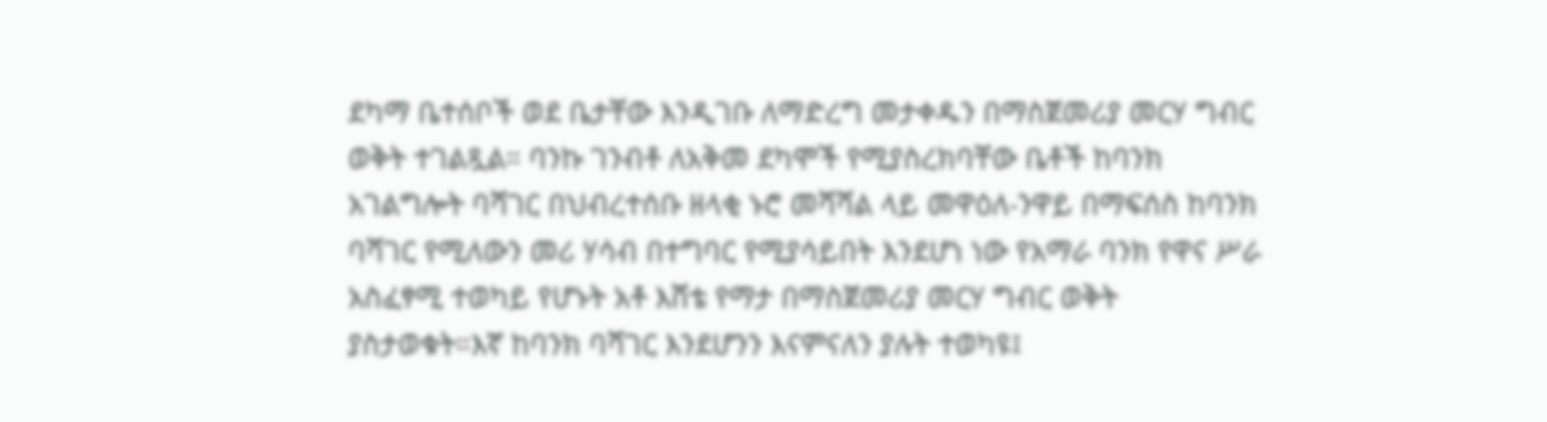ደካማ ቤተሰቦች ወደ ቤታቸው እንዲገቡ ለማድረግ መታቀዱን በማስጀመሪያ መርሃ ግብር ወቅት ተገልጿል። ባንኩ ገንብቶ ለአቅመ ደካሞች የሚያስረክባቸው ቤቶች ከባንክ አገልግሎት ባሻገር በህብረተሰቡ ዘላቂ ኑሮ መሻሻል ላይ መዋዕለ-ንዋይ በማፍሰስ ከባንክ ባሻገር የሚለውን መሪ ሃሳብ በተግባር የሚያሳይበት እንደሆነ ነው የአማራ ባንክ የዋና ሥራ አስፈፃሚ ተወካይ የሆኑት አቶ እሸቴ የማታ በማስጀመሪያ መርሃ ግብር ወቅት ያስታወቁት።እኛ ከባንክ ባሻገር እንደሆንን እናምናለን ያሉት ተወካዩ፤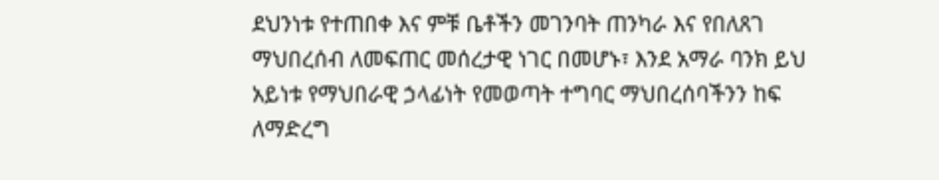ደህንነቱ የተጠበቀ እና ምቹ ቤቶችን መገንባት ጠንካራ እና የበለጸገ ማህበረሰብ ለመፍጠር መሰረታዊ ነገር በመሆኑ፣ እንደ አማራ ባንክ ይህ አይነቱ የማህበራዊ ኃላፊነት የመወጣት ተግባር ማህበረሰባችንን ከፍ ለማድረግ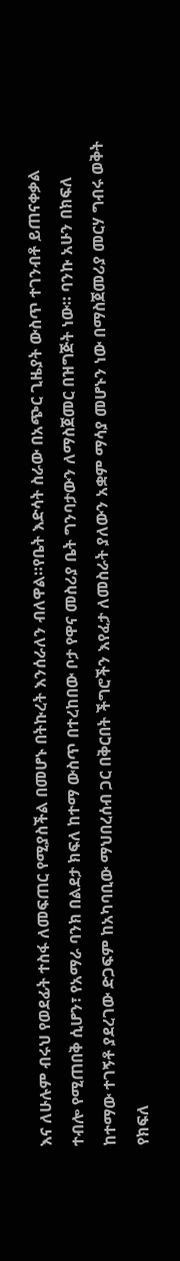እና ለሁሉም ብሩህ የወደፊት ተስፋ ለመፍጠር የሚያስችል በመሆኑ በትኩረት እንሰራለን ብለዋል።የቤት እድሳት ስራው በአጭር ጊዜያት ውስጥ ተገንብቶ ይጠናቀቃል ተብሎ የሚጠበቅ ሲሆን፣ የአማራ ባንክ በልደታ ክፍለ ከተማ ውስጥ በተረከበው ቦታ የዋና መስሪያ ቤት ግንባታውን ለማስጀመር በዝግጅት ነው። ባንኩ አሁን በክፍለ ከተማው ተገኝቶ ያደረገው ድጋፍም ከአካባቢው ማህበረሰብ ጋር በቅርበት ችግሮችን እየፈታ ለመስራት ያለውን አቋም ማሳያ መሆኑን ነው በማስጀመሪያ መርሃ ግብሩ ወቅት የክፍለ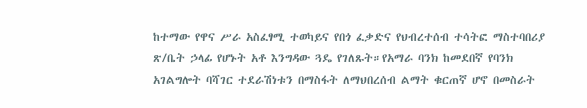ከተማው የዋና ሥራ አስፈፃሚ ተወካይና የበጎ ፈቃድና የህብረተሰብ ተሳትፎ ማስተባበሪያ ጽ/ቤት ኃላፊ የሆኑት አቶ እንግዳው ጓዴ የገለጹት።የአማራ ባንክ ከመደበኛ የባንክ አገልግሎት ባሻገር ተደራሽነቱን በማስፋት ለማህበረሰብ ልማት ቁርጠኛ ሆኖ በመስራት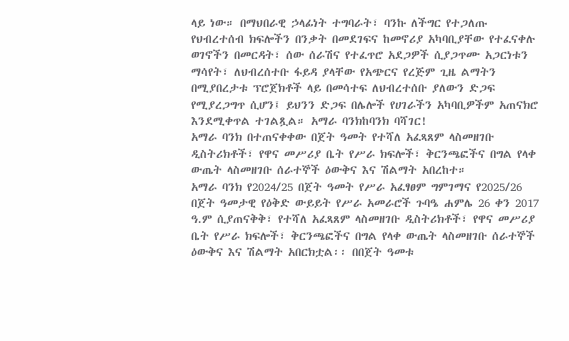ላይ ነው። በማህበራዊ ኃላፊነት ተግባራት፣ ባንኩ ለችግር የተጋለጡ የህብረተሰብ ክፍሎችን በንቃት በመደገፍና ከመኖሪያ አካባቢያቸው የተፈናቀሉ ወገኖችን በመርዳት፣ ሰው ሰራሽና የተፈጥሮ አደጋዎች ሲያጋጥሙ አጋርነቱን ማሳየት፣ ለህብረሰተቡ ፋይዳ ያላቸው የአጭርና የረጅም ጊዜ ልማትን በሚያበረታቱ ፕሮጀክቶች ላይ በመሳተፍ ለህብረተሰቡ ያለውን ድጋፍ የሚያረጋግጥ ሲሆን፤ ይህንን ድጋፍ በሌሎች የሀገራችን አካባቢዎችም አጠናክሮ እንደሚቀጥል ተገልጿል። አማራ ባንክከባንክ ባሻገር!
አማራ ባንክ በተጠናቀቀው በጀት ዓመት የተሻለ አፈጻጸም ላስመዘገቡ ዲስትሪክቶች፣ የዋና መሥሪያ ቤት የሥራ ክፍሎች፣ ቅርንጫፎችና በግል የላቀ ውጤት ላስመዘገቡ ሰራተኞች ዕውቅና እና ሽልማት አበረከተ።
አማራ ባንክ የ2024/25 በጀት ዓመት የሥራ አፈፃፀም ግምገማና የ2025/26 በጀት ዓመታዊ የዕቅድ ውይይት የሥራ አመራሮች ጉባዔ ሐምሌ 26 ቀን 2017 ዓ.ም ሲያጠናቅቅ፣ የተሻለ አፈጻጸም ላስመዘገቡ ዲስትሪክቶች፣ የዋና መሥሪያ ቤት የሥራ ክፍሎች፣ ቅርንጫፎችና በግል የላቀ ውጤት ላስመዘገቡ ሰራተኞች ዕውቅና እና ሽልማት አበርክቷል፡፡ በበጀት ዓመቱ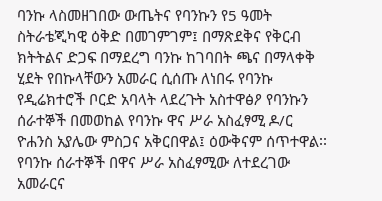ባንኩ ላስመዘገበው ውጤትና የባንኩን የ5 ዓመት ስትራቴጂካዊ ዕቅድ በመገምገም፤ በማጽደቅና የቅርብ ክትትልና ድጋፍ በማደረግ ባንኩ ከገባበት ጫና በማላቀቅ ሂደት የበኩላቸውን አመራር ሲሰጡ ለነበሩ የባንኩ የዲሬክተሮች ቦርድ አባላት ላደረጉት አስተዋፅዖ የባንኩን ሰራተኞች በመወከል የባንኩ ዋና ሥራ አስፈፃሚ ዶ/ር ዮሐንስ አያሌው ምስጋና አቅርበዋል፤ ዕውቅናም ሰጥተዋል፡፡ የባንኩ ሰራተኞች በዋና ሥራ አስፈፃሚው ለተደረገው አመራርና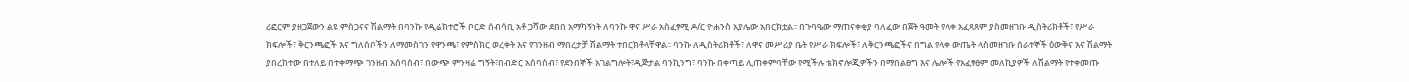ሪፎርም ያዘጋጀውን ልዩ ምስጋናና ሽልማት በባንኩ የዲሬክተሮች ቦርድ ሰብሳቢ አቶ ጋሻው ደበበ አማካኝነት ለባንኩ ዋና ሥራ አስፈፃሚ ዶ/ር ዮሐንስ አያሌው አበርክቷል፡፡ በጉባዔው ማጠናቀቂያ ባለፈው በጀት ዓመት የላቀ አፈጻጸም ያስመዘገቡ ዲስትሪክቶች፣ የሥራ ክፍሎች፣ ቅርንጫፎች እና ግለሰቦችን ለማመስገን የዋንጫ፣ የምስክር ወረቀት እና የገንዘብ ማበረታቻ ሽልማት ተበርክቶላቸዋል፡፡ ባንኩ ለዲስትሪክቶች፣ ለዋና መሥሪያ ቤት የሥራ ክፍሎች፣ ለቅርንጫፎችና በግል የላቀ ውጤት ላስመዘገቡ ሰራተኞች ዕውቅና እና ሽልማት ያበረከተው በተለይ በተቀማጭ ገንዘብ አሰባሰብ፣ በውጭ ምንዛሬ ግኝት፣በብድር አሰባሰብ፣ የደንበኞች አገልግሎት፣ዲጅታል ባንኪንግ፣ ባንኩ በቀጣይ ሊጠቀምባቸው የሚችሉ ቴክኖሎጂዎችን በማበልፀግ እና ሌሎች የአፈፃፀም መለኪያዎች ለሽልማት የተቀመጡ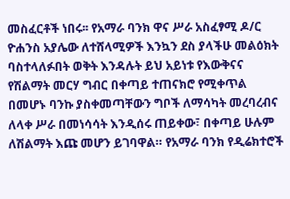መስፈርቶች ነበሩ፡፡ የአማራ ባንክ ዋና ሥራ አስፈፃሚ ዶ/ር ዮሐንስ አያሌው ለተሸላሚዎች እንኳን ደስ ያላችሁ መልዕክት ባስተላለፉበት ወቅት እንዳሉት ይህ አይነቱ የእውቅናና የሽልማት መርሃ ግብር በቀጣይ ተጠናክሮ የሚቀጥል በመሆኑ ባንኩ ያስቀመጣቸውን ግቦች ለማሳካት መረባረብና ለላቀ ሥራ በመነሳሳት እንዲሰሩ ጠይቀው፣ በቀጣይ ሁሉም ለሽልማት እጩ መሆን ይገባዋል። የአማራ ባንክ የዲሬክተሮች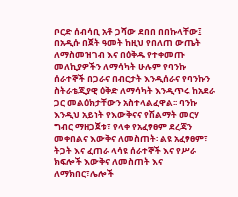ቦርድ ሰብሳቢ አቶ ጋሻው ደበበ በበኩላቸው፤ በአዲሱ በጀት ዓመት ከዚህ የበለጠ ውጤት ለማስመዝገብ እና በዕቅዱ የተቀመጡ መለኪያዎችን ለማሳካት ሁሉም የባንኩ ሰራተኞች በጋራና በብርታት እንዲሰራና የባንኩን ስትራቴጂያዊ ዕቅድ ለማሳካት እንዲጥሩ ከአደራ ጋር መልዕክታቸውን አስተላልፈዋል፡፡ ባንኩ እንዲህ አይነት የእውቅናና የሽልማት መርሃ ግብር ማዘጋጀቱ፣ የላቀ የአፈፃፀም ደረጃን መቀበልና እውቅና ለመስጠት፡ ልዩ አፈፃፀም፣ ትጋት እና ፈጠራ ላሳዩ ሰራተኞች እና የሥራ ክፍሎች እውቅና ለመስጠት እና ለማክበር፣ሌሎች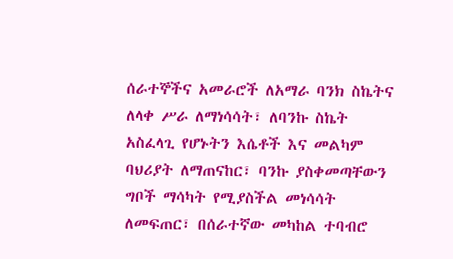ሰራተኞችና አመራሮች ለአማራ ባንክ ስኬትና ለላቀ ሥራ ለማነሳሳት፣ ለባንኩ ስኬት አስፈላጊ የሆኑትን እሴቶች እና መልካም ባህሪያት ለማጠናከር፣ ባንኩ ያስቀመጣቸውን ግቦች ማሳካት የሚያስችል መነሳሳት ለመፍጠር፣ በሰራተኛው መካከል ተባብሮ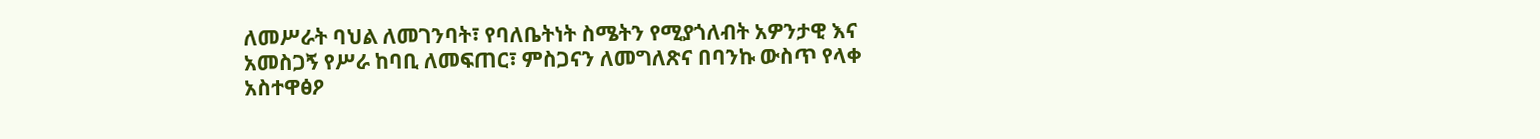ለመሥራት ባህል ለመገንባት፣ የባለቤትነት ስሜትን የሚያጎለብት አዎንታዊ እና አመስጋኝ የሥራ ከባቢ ለመፍጠር፣ ምስጋናን ለመግለጽና በባንኩ ውስጥ የላቀ አስተዋፅዖ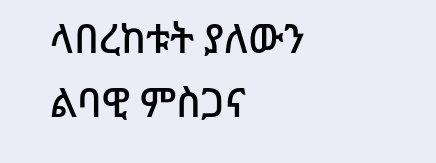ላበረከቱት ያለውን ልባዊ ምስጋና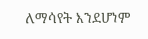ለማሳየት እንደሆነም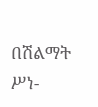በሽልማት ሥነ-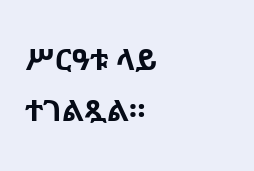ሥርዓቱ ላይ ተገልጿል።